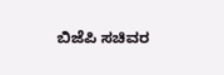ಬಿಜೆಪಿ ಸಚಿವರ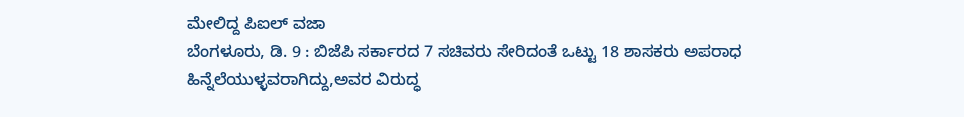ಮೇಲಿದ್ದ ಪಿಐಲ್ ವಜಾ
ಬೆಂಗಳೂರು, ಡಿ. 9 : ಬಿಜೆಪಿ ಸರ್ಕಾರದ 7 ಸಚಿವರು ಸೇರಿದಂತೆ ಒಟ್ಟು 18 ಶಾಸಕರು ಅಪರಾಧ ಹಿನ್ನೆಲೆಯುಳ್ಳವರಾಗಿದ್ದು,ಅವರ ವಿರುದ್ಧ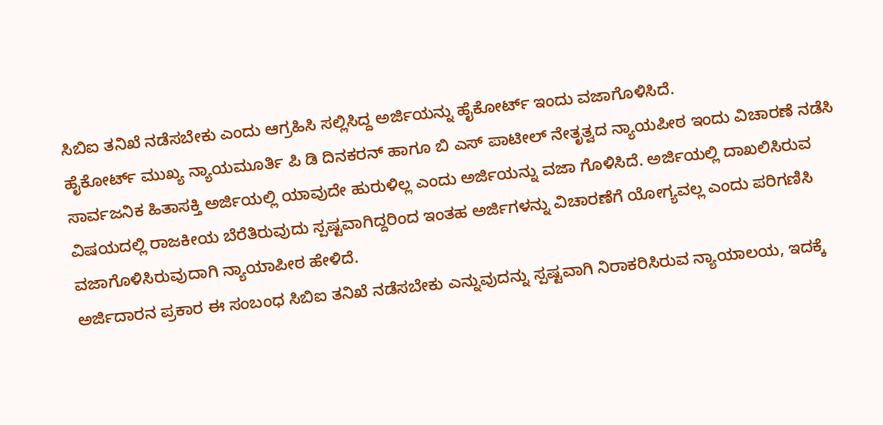ಸಿಬಿಐ ತನಿಖೆ ನಡೆಸಬೇಕು ಎಂದು ಆಗ್ರಹಿಸಿ ಸಲ್ಲಿಸಿದ್ದ ಅರ್ಜಿಯನ್ನು ಹೈಕೋರ್ಟ್ ಇಂದು ವಜಾಗೊಳಿಸಿದೆ.
ಹೈಕೋರ್ಟ್ ಮುಖ್ಯ ನ್ಯಾಯಮೂರ್ತಿ ಪಿ ಡಿ ದಿನಕರನ್ ಹಾಗೂ ಬಿ ಎಸ್ ಪಾಟೀಲ್ ನೇತೃತ್ವದ ನ್ಯಾಯಪೀಠ ಇಂದು ವಿಚಾರಣೆ ನಡೆಸಿ ಸಾರ್ವಜನಿಕ ಹಿತಾಸಕ್ತಿ ಅರ್ಜಿಯಲ್ಲಿ ಯಾವುದೇ ಹುರುಳಿಲ್ಲ ಎಂದು ಅರ್ಜಿಯನ್ನು ವಜಾ ಗೊಳಿಸಿದೆ. ಅರ್ಜಿಯಲ್ಲಿ ದಾಖಲಿಸಿರುವ ವಿಷಯದಲ್ಲಿ ರಾಜಕೀಯ ಬೆರೆತಿರುವುದು ಸ್ಪಷ್ಟವಾಗಿದ್ದರಿಂದ ಇಂತಹ ಅರ್ಜಿಗಳನ್ನು ವಿಚಾರಣೆಗೆ ಯೋಗ್ಯವಲ್ಲ ಎಂದು ಪರಿಗಣಿಸಿ ವಜಾಗೊಳಿಸಿರುವುದಾಗಿ ನ್ಯಾಯಾಪೀಠ ಹೇಳಿದೆ.
ಅರ್ಜಿದಾರನ ಪ್ರಕಾರ ಈ ಸಂಬಂಧ ಸಿಬಿಐ ತನಿಖೆ ನಡೆಸಬೇಕು ಎನ್ನುವುದನ್ನು ಸ್ಪಷ್ಟವಾಗಿ ನಿರಾಕರಿಸಿರುವ ನ್ಯಾಯಾಲಯ, ಇದಕ್ಕೆ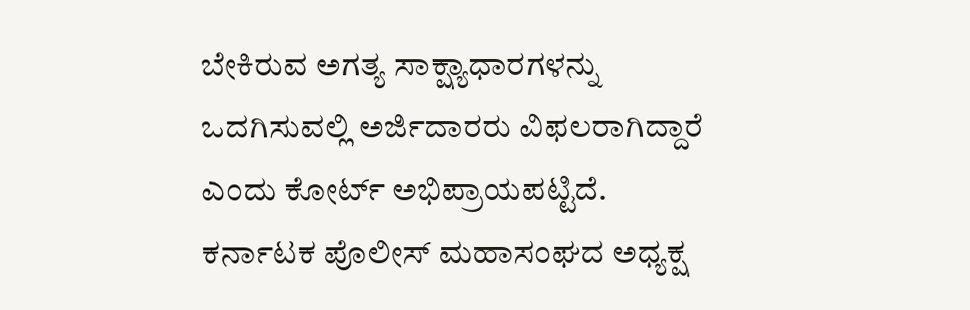ಬೇಕಿರುವ ಅಗತ್ಯ ಸಾಕ್ಷ್ಯಾಧಾರಗಳನ್ನು ಒದಗಿಸುವಲ್ಲಿ ಅರ್ಜಿದಾರರು ವಿಫಲರಾಗಿದ್ದಾರೆ ಎಂದು ಕೋರ್ಟ್ ಅಭಿಪ್ರಾಯಪಟ್ಟಿದೆ.
ಕರ್ನಾಟಕ ಪೊಲೀಸ್ ಮಹಾಸಂಘದ ಅಧ್ಯಕ್ಷ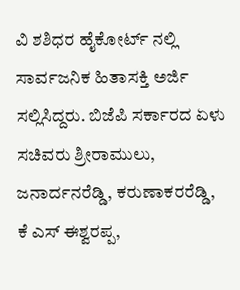ವಿ ಶಶಿಧರ ಹೈಕೋರ್ಟ್ ನಲ್ಲಿ ಸಾರ್ವಜನಿಕ ಹಿತಾಸಕ್ತಿ ಅರ್ಜಿ ಸಲ್ಲಿಸಿದ್ದರು. ಬಿಜೆಪಿ ಸರ್ಕಾರದ ಏಳು ಸಚಿವರು ಶ್ರೀರಾಮುಲು, ಜನಾರ್ದನರೆಡ್ಡಿ, ಕರುಣಾಕರರೆಡ್ಡಿ, ಕೆ ಎಸ್ ಈಶ್ವರಪ್ಪ,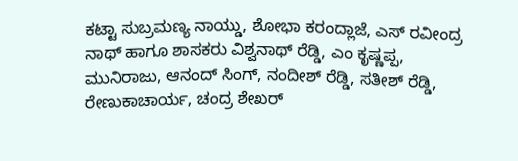ಕಟ್ಟಾ ಸುಬ್ರಮಣ್ಯ ನಾಯ್ಡು, ಶೋಭಾ ಕರಂದ್ಲಾಜೆ, ಎಸ್ ರವೀಂದ್ರ ನಾಥ್ ಹಾಗೂ ಶಾಸಕರು ವಿಶ್ವನಾಥ್ ರೆಡ್ಡಿ, ಎಂ ಕೃಷ್ಣಪ್ಪ, ಮುನಿರಾಜು, ಆನಂದ್ ಸಿಂಗ್, ನಂದೀಶ್ ರೆಡ್ಡಿ, ಸತೀಶ್ ರೆಡ್ಡಿ, ರೇಣುಕಾಚಾರ್ಯ, ಚಂದ್ರ ಶೇಖರ್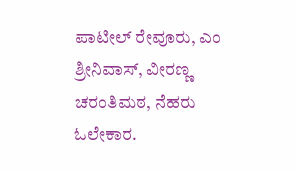ಪಾಟೀಲ್ ರೇವೂರು, ಎಂ ಶ್ರೀನಿವಾಸ್, ವೀರಣ್ಣ ಚರಂತಿಮಠ, ನೆಹರು ಓಲೇಕಾರ.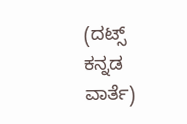(ದಟ್ಸ್ ಕನ್ನಡ ವಾರ್ತೆ)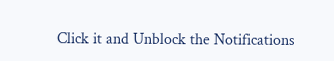Click it and Unblock the Notifications